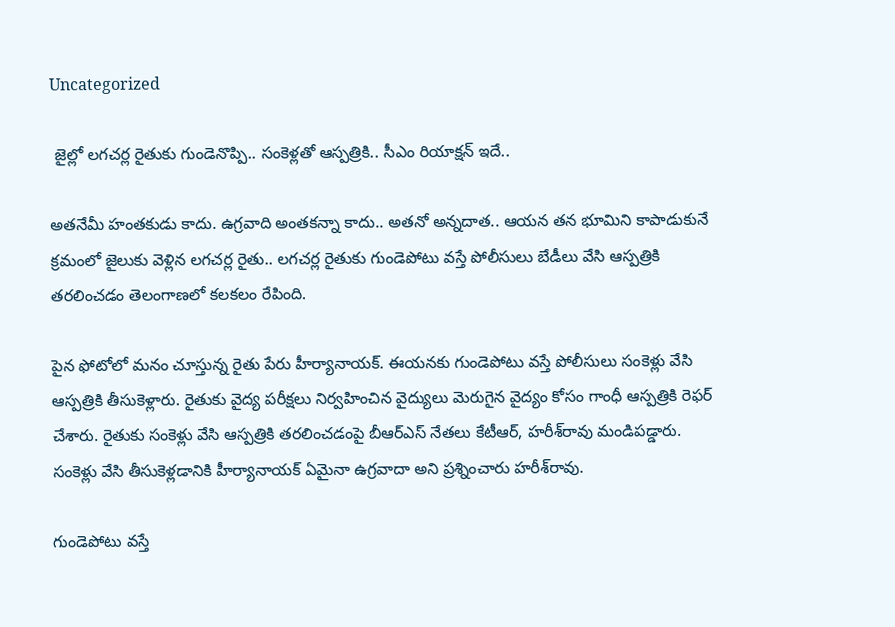Uncategorized

 జైల్లో లగచర్ల రైతుకు గుండెనొప్పి.. సంకెళ్లతో ఆస్పత్రికి.. సీఎం రియాక్షన్ ఇదే..

అతనేమీ హంతకుడు కాదు. ఉగ్రవాది అంతకన్నా కాదు.. అతనో అన్నదాత.. ఆయన తన భూమిని కాపాడుకునే క్రమంలో జైలుకు వెళ్లిన లగచర్ల రైతు.. లగచర్ల రైతుకు గుండెపోటు వస్తే పోలీసులు బేడీలు వేసి ఆస్పత్రికి తరలించడం తెలంగాణలో కలకలం రేపింది.

పైన ఫోటోలో మనం చూస్తున్న రైతు పేరు హీర్యానాయక్‌. ఈయనకు గుండెపోటు వస్తే పోలీసులు సంకెళ్లు వేసి ఆస్పత్రికి తీసుకెళ్లారు. రైతుకు వైద్య పరీక్షలు నిర్వహించిన వైద్యులు మెరుగైన వైద్యం కోసం గాంధీ ఆస్పత్రికి రెఫర్ చేశారు. రైతుకు సంకెళ్లు వేసి ఆస్పత్రికి తరలించడంపై బీఆర్ఎస్‌ నేతలు కేటీఆర్, హరీశ్‌రావు మండిపడ్డారు. సంకెళ్లు వేసి తీసుకెళ్లడానికి హీర్యానాయక్‌ ఏమైనా ఉగ్రవాదా అని ప్రశ్నించారు హరీశ్‌రావు.

గుండెపోటు వస్తే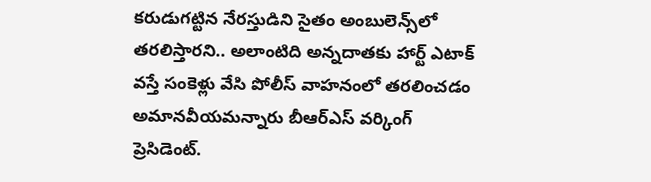కరుడుగట్టిన నేరస్తుడిని సైతం అంబులెన్స్‌లో తరలిస్తారని.. అలాంటిది అన్నదాతకు హార్ట్ ఎటాక్‌ వస్తే సంకెళ్లు వేసి పోలీస్ వాహనంలో తరలించడం అమానవీయమన్నారు బీఆర్ఎస్ వర్కింగ్ ప్రెసిడెంట్‌.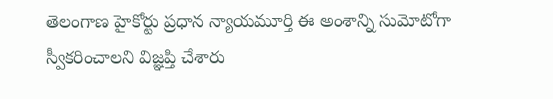తెలంగాణ హైకోర్టు ప్రధాన న్యాయమూర్తి ఈ అంశాన్ని సుమోటోగా స్వీకరించాలని విజ్ఞప్తి చేశారు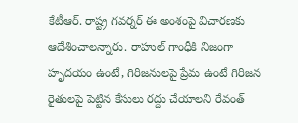కేటీఆర్. రాష్ట్ర గవర్నర్ ఈ అంశంపై విచారణకు ఆదేశించాలన్నారు. రాహుల్ గాంధీకి నిజంగా హృదయం ఉంటే, గిరిజనులపై ప్రేమ ఉంటే గిరిజన రైతులపై పెట్టిన కేసులు రద్దు చేయాలని రేవంత్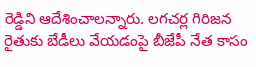రెడ్డిని ఆదేశించాలన్నారు. లగచర్ల గిరిజన రైతుకు బేడీలు వేయడంపై బీజేపీ నేత కాసం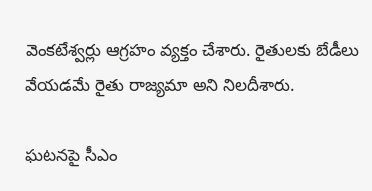వెంకటేశ్వర్లు ఆగ్రహం వ్యక్తం చేశారు. రైతులకు బేడీలు వేయడమే రైతు రాజ్యమా అని నిలదీశారు.

ఘటనపై సీఎం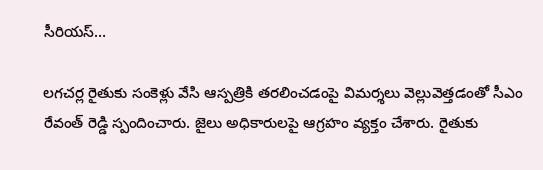సీరియస్…

లగచర్ల రైతుకు సంకెళ్లు వేసి ఆస్పత్రికి తరలించడంపై విమర్శలు వెల్లువెత్తడంతో సీఎం రేవంత్ రెడ్డి స్పందించారు. జైలు అధికారులపై ఆగ్రహం వ్యక్తం చేశారు. రైతుకు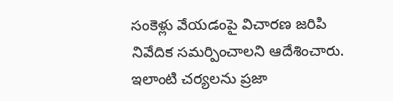సంకెళ్లు వేయడంపై విచారణ జరిపి నివేదిక సమర్పించాలని ఆదేశించారు. ఇలాంటి చర్యలను ప్రజా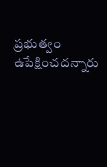ప్రభుత్వం ఉపేక్షించదన్నారు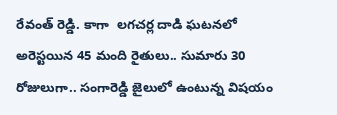రేవంత్ రెడ్డి. కాగా  లగచర్ల దాడి ఘటనలో అరెస్టయిన 45 మంది రైతులు.. సుమారు 30 రోజులుగా.. సంగారెడ్డి జైలులో ఉంటున్న విషయం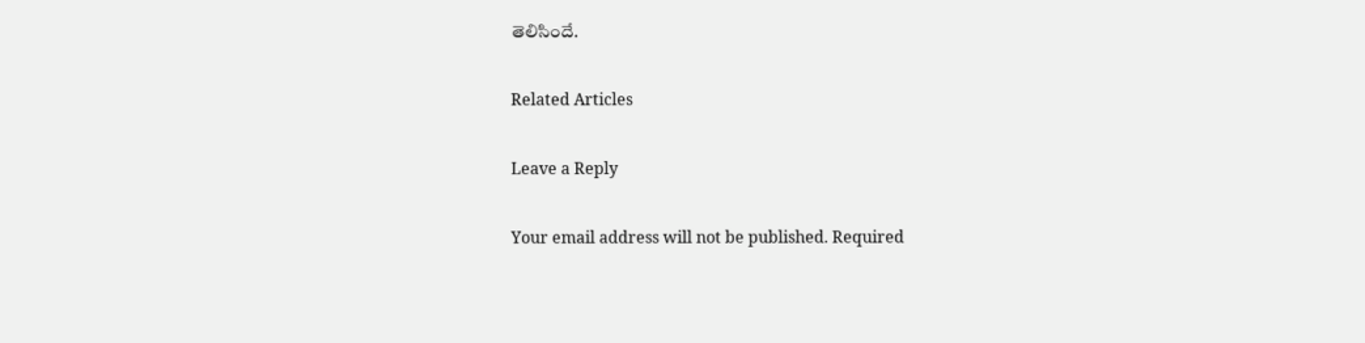తెలిసిందే.

Related Articles

Leave a Reply

Your email address will not be published. Required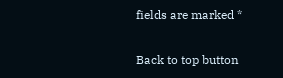fields are marked *

Back to top button